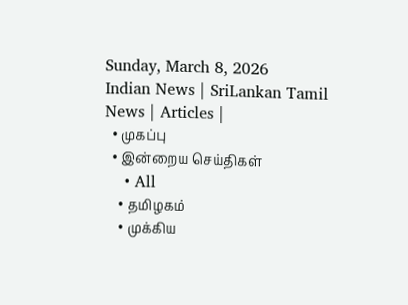Sunday, March 8, 2026
Indian News | SriLankan Tamil News | Articles |
  • முகப்பு
  • இன்றைய செய்திகள்
    • All
    • தமிழகம்
    • முக்கிய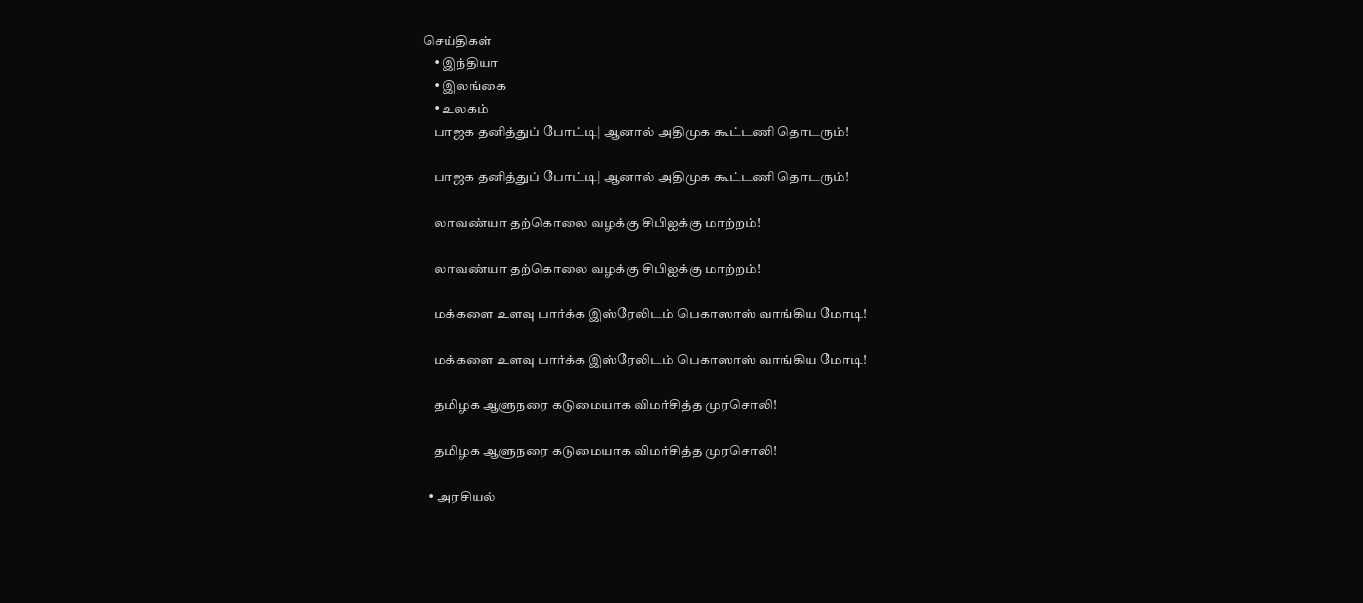செய்திகள்
    • இந்தியா
    • இலங்கை
    • உலகம்
    பாஜக தனித்துப் போட்டி| ஆனால் அதிமுக கூட்டணி தொடரும்!

    பாஜக தனித்துப் போட்டி| ஆனால் அதிமுக கூட்டணி தொடரும்!

    லாவண்யா தற்கொலை வழக்கு சிபிஐக்கு மாற்றம்!

    லாவண்யா தற்கொலை வழக்கு சிபிஐக்கு மாற்றம்!

    மக்களை உளவு பார்க்க இஸ்ரேலிடம் பெகாஸாஸ் வாங்கிய மோடி!

    மக்களை உளவு பார்க்க இஸ்ரேலிடம் பெகாஸாஸ் வாங்கிய மோடி!

    தமிழக ஆளுநரை கடுமையாக விமர்சித்த முரசொலி!

    தமிழக ஆளுநரை கடுமையாக விமர்சித்த முரசொலி!

  • அரசியல்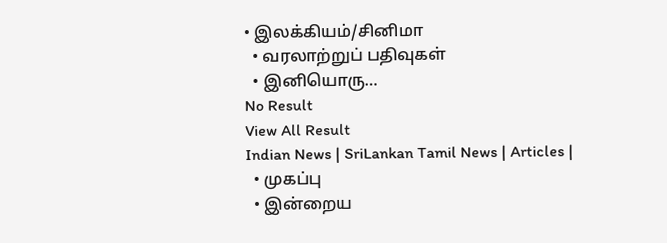• இலக்கியம்/சினிமா
  • வரலாற்றுப் பதிவுகள்
  • இனியொரு…
No Result
View All Result
Indian News | SriLankan Tamil News | Articles |
  • முகப்பு
  • இன்றைய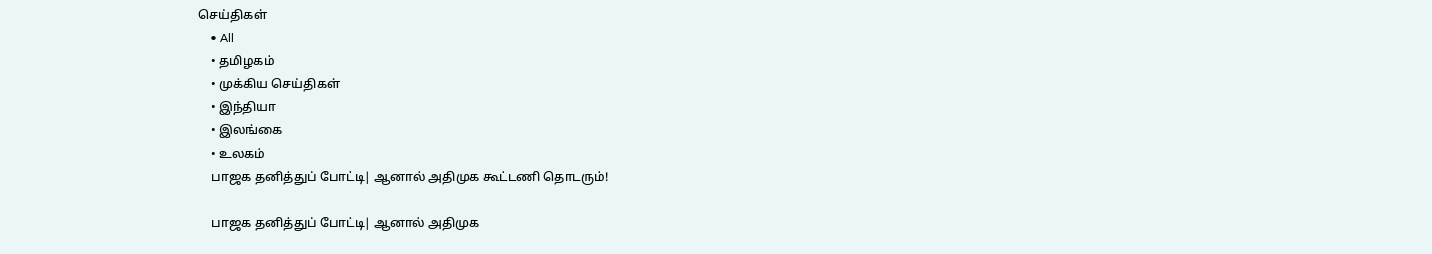செய்திகள்
    • All
    • தமிழகம்
    • முக்கிய செய்திகள்
    • இந்தியா
    • இலங்கை
    • உலகம்
    பாஜக தனித்துப் போட்டி| ஆனால் அதிமுக கூட்டணி தொடரும்!

    பாஜக தனித்துப் போட்டி| ஆனால் அதிமுக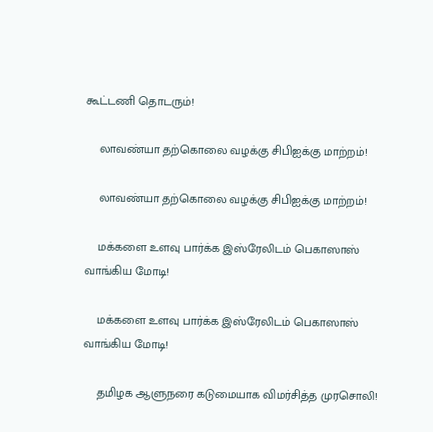கூட்டணி தொடரும்!

    லாவண்யா தற்கொலை வழக்கு சிபிஐக்கு மாற்றம்!

    லாவண்யா தற்கொலை வழக்கு சிபிஐக்கு மாற்றம்!

    மக்களை உளவு பார்க்க இஸ்ரேலிடம் பெகாஸாஸ் வாங்கிய மோடி!

    மக்களை உளவு பார்க்க இஸ்ரேலிடம் பெகாஸாஸ் வாங்கிய மோடி!

    தமிழக ஆளுநரை கடுமையாக விமர்சித்த முரசொலி!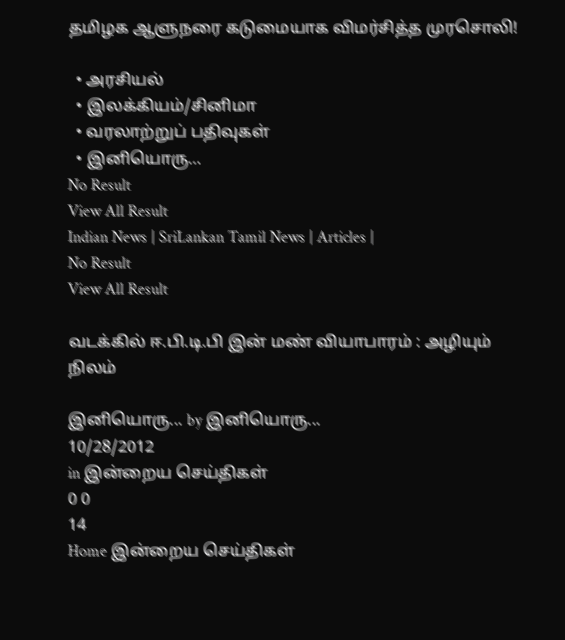தமிழக ஆளுநரை கடுமையாக விமர்சித்த முரசொலி!

  • அரசியல்
  • இலக்கியம்/சினிமா
  • வரலாற்றுப் பதிவுகள்
  • இனியொரு…
No Result
View All Result
Indian News | SriLankan Tamil News | Articles |
No Result
View All Result

வடக்கில் ஈ.பி.டி.பி இன் மண் வியாபாரம் : அழியும் நிலம்

இனியொரு... by இனியொரு...
10/28/2012
in இன்றைய செய்திகள்
0 0
14
Home இன்றைய செய்திகள்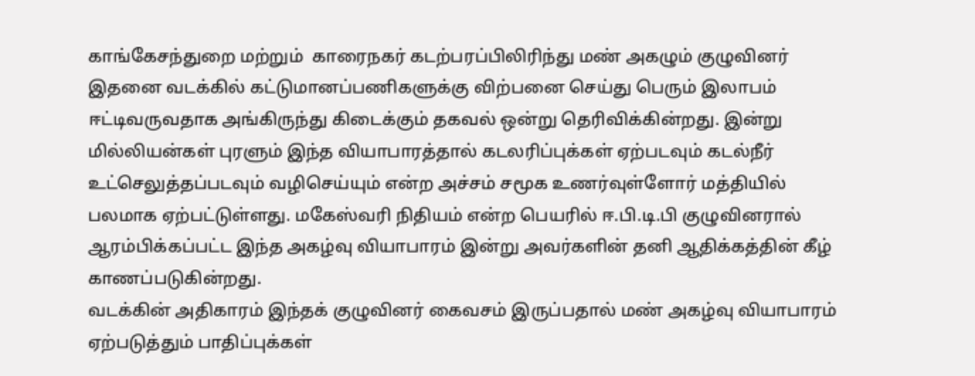காங்கேசந்துறை மற்றும்  காரைநகர் கடற்பரப்பிலிரிந்து மண் அகழும் குழுவினர் இதனை வடக்கில் கட்டுமானப்பணிகளுக்கு விற்பனை செய்து பெரும் இலாபம் ஈட்டிவருவதாக அங்கிருந்து கிடைக்கும் தகவல் ஒன்று தெரிவிக்கின்றது. இன்று மில்லியன்கள் புரளும் இந்த வியாபாரத்தால் கடலரிப்புக்கள் ஏற்படவும் கடல்நீர் உட்செலுத்தப்படவும் வழிசெய்யும் என்ற அச்சம் சமூக உணர்வுள்ளோர் மத்தியில் பலமாக ஏற்பட்டுள்ளது. மகேஸ்வரி நிதியம் என்ற பெயரில் ஈ.பி.டி.பி குழுவினரால் ஆரம்பிக்கப்பட்ட இந்த அகழ்வு வியாபாரம் இன்று அவர்களின் தனி ஆதிக்கத்தின் கீழ் காணப்படுகின்றது.
வடக்கின் அதிகாரம் இந்தக் குழுவினர் கைவசம் இருப்பதால் மண் அகழ்வு வியாபாரம் ஏற்படுத்தும் பாதிப்புக்கள்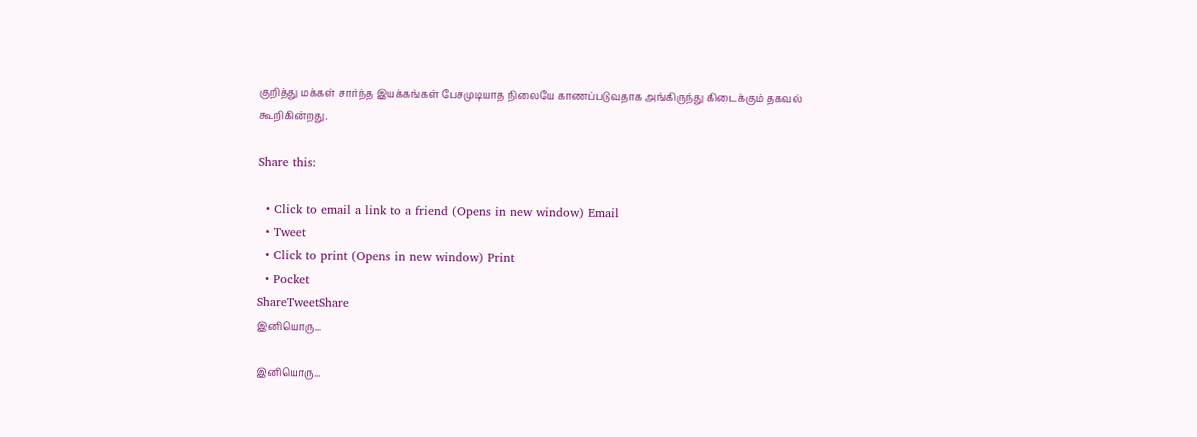குறித்து மக்கள் சார்ந்த இயக்கங்கள் பேசமுடியாத நிலையே காணப்படுவதாக அங்கிருந்து கிடைக்கும் தகவல் கூறிகின்றது.

Share this:

  • Click to email a link to a friend (Opens in new window) Email
  • Tweet
  • Click to print (Opens in new window) Print
  • Pocket
ShareTweetShare
இனியொரு...

இனியொரு...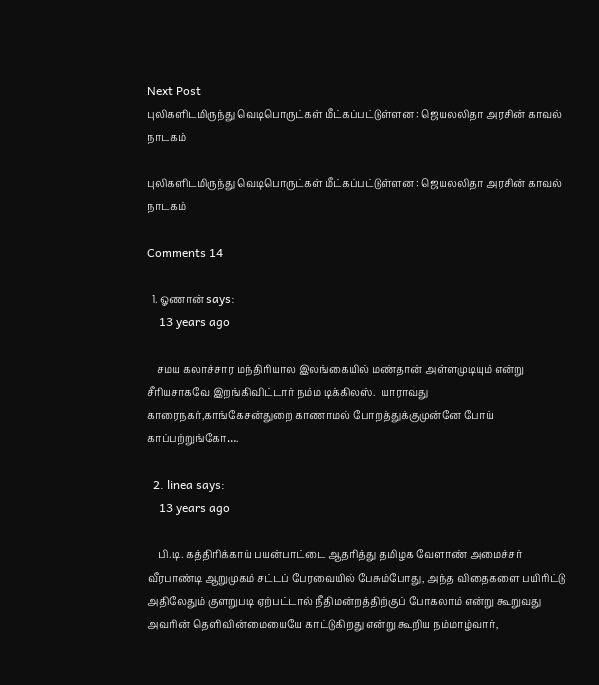Next Post
புலிகளிடமிருந்து வெடிபொருட்கள் மீட்கப்பட்டுள்ளன : ஜெயலலிதா அரசின் காவல் நாடகம்

புலிகளிடமிருந்து வெடிபொருட்கள் மீட்கப்பட்டுள்ளன : ஜெயலலிதா அரசின் காவல் நாடகம்

Comments 14

  1. ஓணான் says:
    13 years ago

    சமய கலாச்சார மந்திரியால இலங்கையில் மண்தான் அள்ளமுடியும் என்று சீரியசாகவே இறங்கிவிட்டார் நம்ம டிக்கிலஸ்.  யாராவது காரைநகர்,காங்கேசன்துறை காணாமல் போறத்துக்குமுன்னே போய் காப்பற்றுங்கோ….

  2. linea says:
    13 years ago

    பி.டி. கத்திரிக்காய் பயன்பாட்டை ஆதரித்து தமிழக வேளாண் அமைச்சர் வீரபாண்டி ஆறுமுகம் சட்டப் பேரவையில் பேசும்போது, அந்த விதைகளை பயிரிட்டு அதிலேதும் குளறுபடி ஏற்பட்டால் நீதிமன்றத்திற்குப் போகலாம் என்று கூறுவது அவரின் தெளிவின்மையையே காட்டுகிறது என்று கூறிய நம்மாழ்வார்,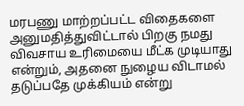மரபணு மாற்றப்பட்ட விதைகளை அனுமதித்துவிட்டால் பிறகு நமது விவசாய உரிமையை மீட்க முடியாது என்றும், அதனை நுழைய விடாமல் தடுப்பதே முக்கியம் என்று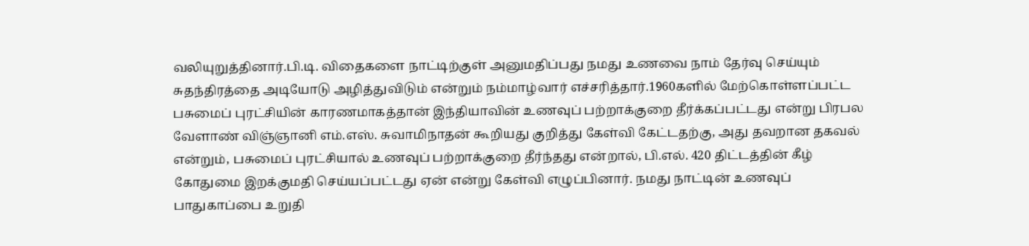வலியுறுத்தினார்.பி.டி. விதைகளை நாட்டிற்குள் அனுமதிப்பது நமது உணவை நாம் தேர்வு செய்யும் சுதந்திரத்தை அடியோடு அழித்துவிடும் என்றும் நம்மாழ்வார் எச்சரித்தார்.1960களில் மேற்கொள்ளப்பட்ட பசுமைப் புரட்சியின் காரணமாகத்தான் இந்தியாவின் உணவுப் பற்றாக்குறை தீர்க்கப்பட்டது என்று பிரபல வேளாண் விஞ்ஞானி எம்.எஸ். சுவாமிநாதன் கூறியது குறித்து கேள்வி கேட்டதற்கு, அது தவறான தகவல் என்றும், பசுமைப் புரட்சியால் உணவுப் பற்றாக்குறை தீர்ந்தது என்றால், பி.எல். 420 திட்டத்தின் கீழ் கோதுமை இறக்குமதி செய்யப்பட்டது ஏன் என்று கேள்வி எழுப்பினார். நமது நாட்டின் உணவுப் பாதுகாப்பை உறுதி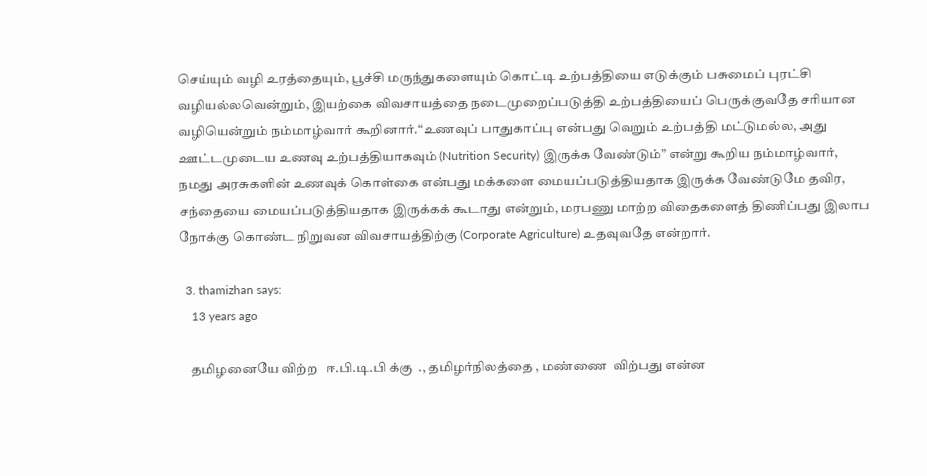செய்யும் வழி உரத்தையும், பூச்சி மருந்துகளையும் கொட்டி உற்பத்தியை எடுக்கும் பசுமைப் புரட்சி வழியல்லவென்றும், இயற்கை விவசாயத்தை நடைமுறைப்படுத்தி உற்பத்தியைப் பெருக்குவதே சரியான வழியென்றும் நம்மாழ்வார் கூறினார்.“உணவுப் பாதுகாப்பு என்பது வெறும் உற்பத்தி மட்டுமல்ல, அது ஊட்டமுடைய உணவு உற்பத்தியாகவும் (Nutrition Security) இருக்க வேண்டும்” என்று கூறிய நம்மாழ்வார், நமது அரசுகளின் உணவுக் கொள்கை என்பது மக்களை மையப்படுத்தியதாக இருக்க வேண்டுமே தவிர, சந்தையை மையப்படுத்தியதாக இருக்கக் கூடாது என்றும், மரபணு மாற்ற விதைகளைத் திணிப்பது இலாப நோக்கு கொண்ட நிறுவன விவசாயத்திற்கு (Corporate Agriculture) உதவுவதே என்றார்.

  3. thamizhan says:
    13 years ago

    தமிழனையே விற்ற   ஈ.பி.டி.பி க்கு  ., தமிழர்நிலத்தை , மண்ணை  விற்பது என்ன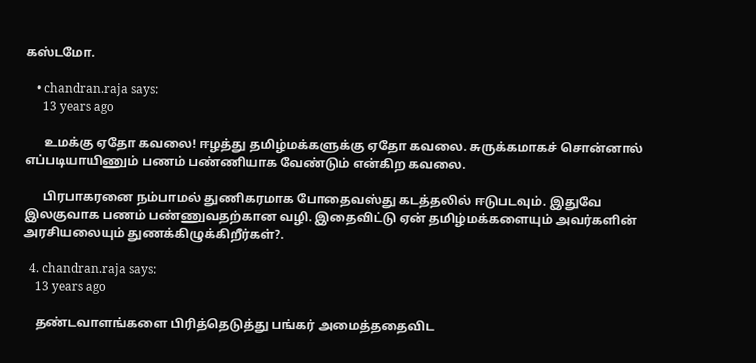கஸ்டமோ.

    • chandran.raja says:
      13 years ago

      உமக்கு ஏதோ கவலை! ஈழத்து தமிழ்மக்களுக்கு ஏதோ கவலை. சுருக்கமாகச் சொன்னால் எப்படியாயிணும் பணம் பண்ணியாக வேண்டும் என்கிற கவலை.

      பிரபாகரனை நம்பாமல் துணிகரமாக போதைவஸ்து கடத்தலில் ஈடுபடவும். இதுவே இலகுவாக பணம் பண்ணுவதற்கான வழி. இதைவிட்டு ஏன் தமிழ்மக்களையும் அவர்களின் அரசியலையும் துணக்கிழுக்கிறீர்கள்?.

  4. chandran.raja says:
    13 years ago

    தண்டவாளங்களை பிரித்தெடுத்து பங்கர் அமைத்ததைவிட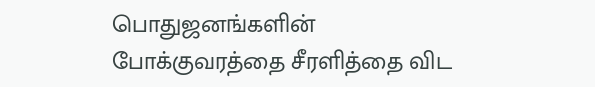பொதுஜனங்களின் போக்குவரத்தை சீரளித்தை விட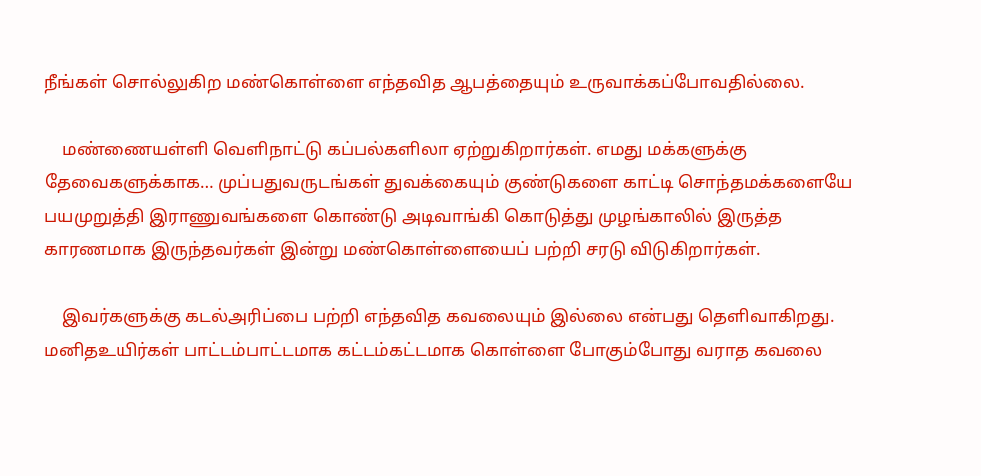நீங்கள் சொல்லுகிற மண்கொள்ளை எந்தவித ஆபத்தையும் உருவாக்கப்போவதில்லை.

    மண்ணையள்ளி வெளிநாட்டு கப்பல்களிலா ஏற்றுகிறார்கள். எமது மக்களுக்கு தேவைகளுக்காக… முப்பதுவருடங்கள் துவக்கையும் குண்டுகளை காட்டி சொந்தமக்களையே பயமுறுத்தி இராணுவங்களை கொண்டு அடிவாங்கி கொடுத்து முழங்காலில் இருத்த காரணமாக இருந்தவர்கள் இன்று மண்கொள்ளையைப் பற்றி சரடு விடுகிறார்கள்.

    இவர்களுக்கு கடல்அரிப்பை பற்றி எந்தவித கவலையும் இல்லை என்பது தெளிவாகிறது. மனிதஉயிர்கள் பாட்டம்பாட்டமாக கட்டம்கட்டமாக கொள்ளை போகும்போது வராத கவலை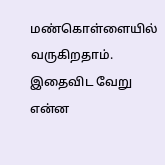மண்கொள்ளையில் வருகிறதாம். இதைவிட வேறு என்ன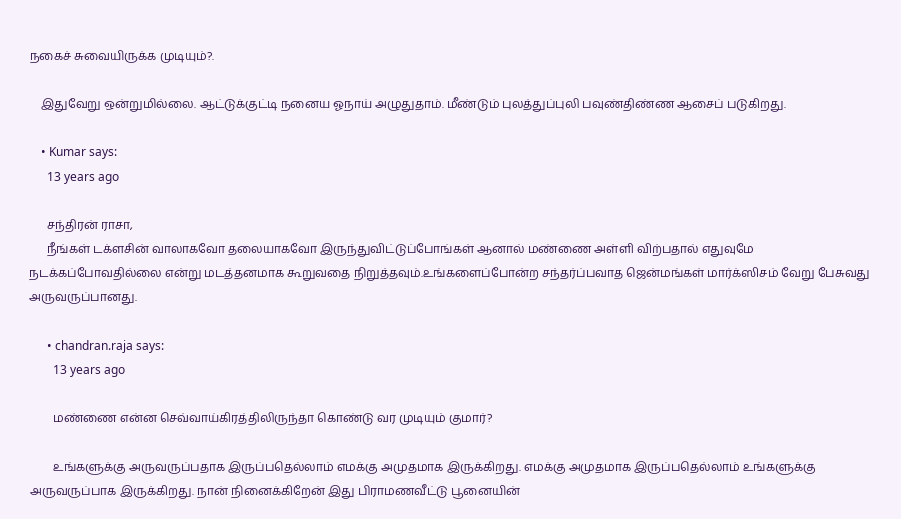நகைச் சுவையிருக்க முடியும்?.

    இதுவேறு ஒன்றுமில்லை. ஆட்டுக்குட்டி நனைய ஓநாய் அழுதுதாம். மீண்டும் புலத்துப்புலி பவுண்திண்ண ஆசைப் படுகிறது.

    • Kumar says:
      13 years ago

      சந்திரன் ராசா,
      நீங்கள் டக்ளசின் வாலாகவோ தலையாகவோ இருந்துவிட்டுப்போங்கள் ஆனால் மண்ணை அள்ளி விற்பதால் எதுவுமே நடக்கப்போவதில்லை என்று மடத்தனமாக கூறுவதை நிறுத்தவும்.உங்களைப்போன்ற சந்தர்ப்பவாத ஜென்மங்கள் மார்க்ஸிசம் வேறு பேசுவது அருவருப்பானது.

      • chandran.raja says:
        13 years ago

        மண்ணை என்ன செவ்வாய்கிரத்திலிருந்தா கொண்டு வர முடியும் குமார்?

        உங்களுக்கு அருவருப்பதாக இருப்பதெல்லாம் எமக்கு அமுதமாக இருக்கிறது. எமக்கு அமுதமாக இருப்பதெல்லாம் உங்களுக்கு அருவருப்பாக இருக்கிறது. நான் நினைக்கிறேன் இது பிராமணவீட்டு பூனையின்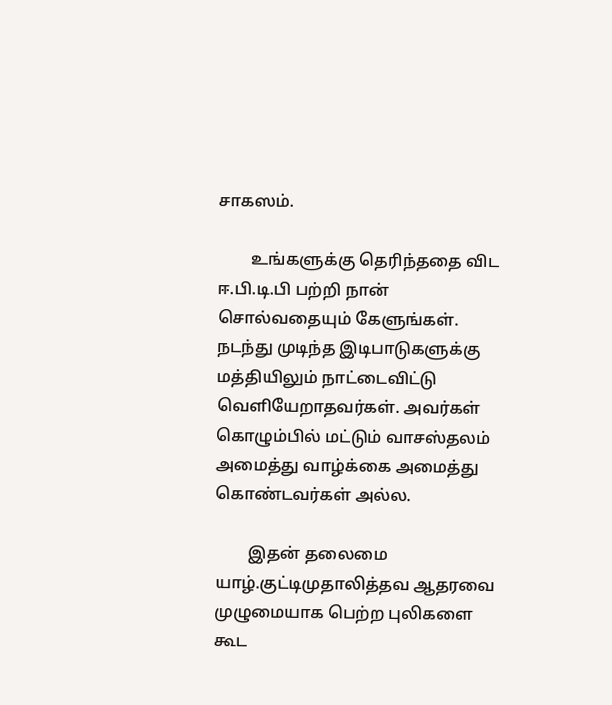சாகஸம்.

        உங்களுக்கு தெரிந்ததை விட ஈ.பி.டி.பி பற்றி நான் சொல்வதையும் கேளுங்கள். நடந்து முடிந்த இடிபாடுகளுக்கு மத்தியிலும் நாட்டைவிட்டு வெளியேறாதவர்கள். அவர்கள் கொழும்பில் மட்டும் வாசஸ்தலம் அமைத்து வாழ்க்கை அமைத்து கொண்டவர்கள் அல்ல.

        இதன் தலைமை யாழ்.குட்டிமுதாலித்தவ ஆதரவை முழுமையாக பெற்ற புலிகளை கூட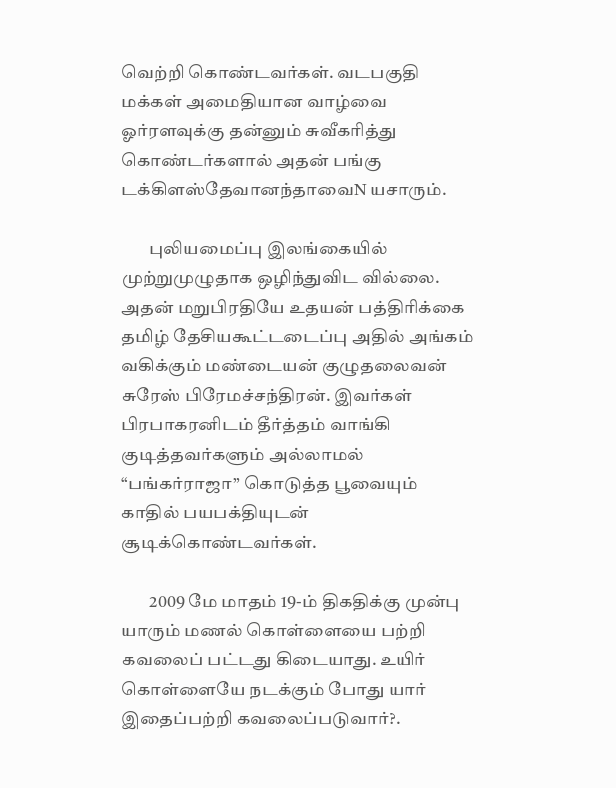வெற்றி கொண்டவர்கள். வடபகுதி மக்கள் அமைதியான வாழ்வை ஓர்ரளவுக்கு தன்னும் சுவீகரித்து கொண்டர்களால் அதன் பங்கு டக்கிளஸ்தேவானந்தாவைN யசாரும்.

        புலியமைப்பு இலங்கையில் முற்றுமுழுதாக ஒழிந்துவிட வில்லை. அதன் மறுபிரதியே உதயன் பத்திரிக்கை தமிழ் தேசியகூட்டடைப்பு அதில் அங்கம் வகிக்கும் மண்டையன் குழுதலைவன் சுரேஸ் பிரேமச்சந்திரன். இவர்கள் பிரபாகரனிடம் தீர்த்தம் வாங்கி குடித்தவர்களும் அல்லாமல் “பங்கர்ராஜா” கொடுத்த பூவையும் காதில் பயபக்தியுடன் சூடிக்கொண்டவர்கள்.

        2009 மே மாதம் 19-ம் திகதிக்கு முன்பு யாரும் மணல் கொள்ளையை பற்றி கவலைப் பட்டது கிடையாது. உயிர் கொள்ளையே நடக்கும் போது யார் இதைப்பற்றி கவலைப்படுவார்?.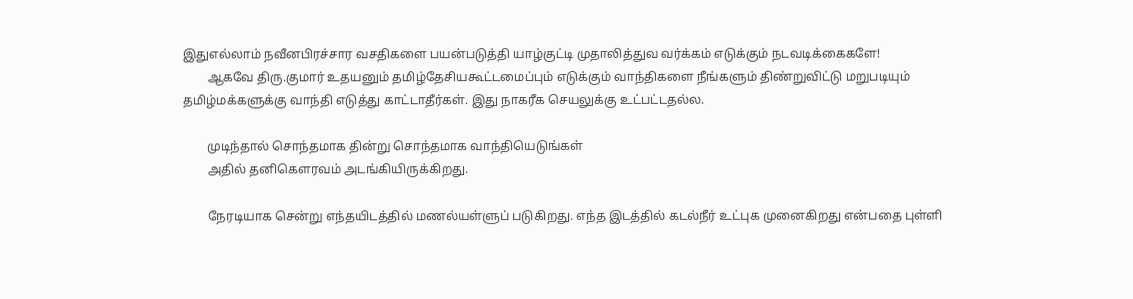இதுஎல்லாம் நவீனபிரச்சார வசதிகளை பயன்படுத்தி யாழ்குட்டி முதாலித்துவ வர்க்கம் எடுக்கும் நடவடிக்கைகளே!
        ஆகவே திரு.குமார் உதயனும் தமிழ்தேசியகூட்டமைப்பும் எடுக்கும் வாந்திகளை நீங்களும் திண்றுவிட்டு மறுபடியும் தமிழ்மக்களுக்கு வாந்தி எடுத்து காட்டாதீர்கள். இது நாகரீக செயலுக்கு உட்பட்டதல்ல.

        முடிந்தால் சொந்தமாக தின்று சொந்தமாக வாந்தியெடுங்கள்
        அதில் தனிகெளரவம் அடங்கியிருக்கிறது.

        நேரடியாக சென்று எந்தயிடத்தில் மணல்யள்ளுப் படுகிறது. எந்த இடத்தில் கடல்நீர் உட்புக முனைகிறது என்பதை புள்ளி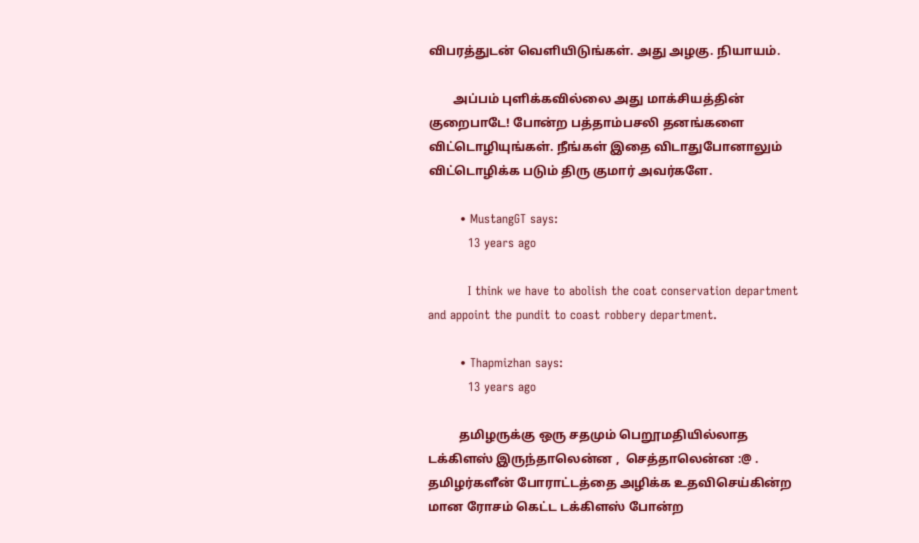விபரத்துடன் வெளியிடுங்கள். அது அழகு. நியாயம்.

        அப்பம் புளிக்கவில்லை அது மாக்சியத்தின் குறைபாடே! போன்ற பத்தாம்பசலி தனங்களை விட்டொழியுங்கள். நீங்கள் இதை விடாதுபோனாலும் விட்டொழிக்க படும் திரு குமார் அவர்களே.

        • MustangGT says:
          13 years ago

          I think we have to abolish the coat conservation department and appoint the pundit to coast robbery department.

        • Thapmizhan says:
          13 years ago

          தமிழருக்கு ஒரு சதமும் பெறூமதியில்லாத டக்கிளஸ் இருந்தாலென்ன ,  செத்தாலென்ன :@ . தமிழர்களீன் போராட்டத்தை அழிக்க உதவிசெய்கின்ற மான ரோசம் கெட்ட டக்கிளஸ் போன்ற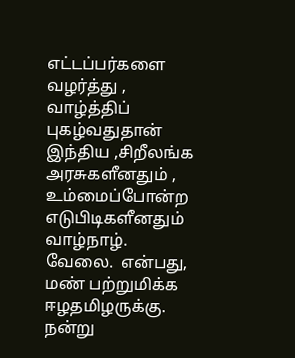எட்டப்பர்களை வழர்த்து , வாழ்த்திப் புகழ்வதுதான் இந்திய ,சிறீலங்க அரசுகளீனதும் , உம்மைப்போன்ற எடுபிடிகளீனதும் வாழ்நாழ்.  வேலை.  என்பது,  மண் பற்றுமிக்க ஈழதமிழருக்கு.  நன்று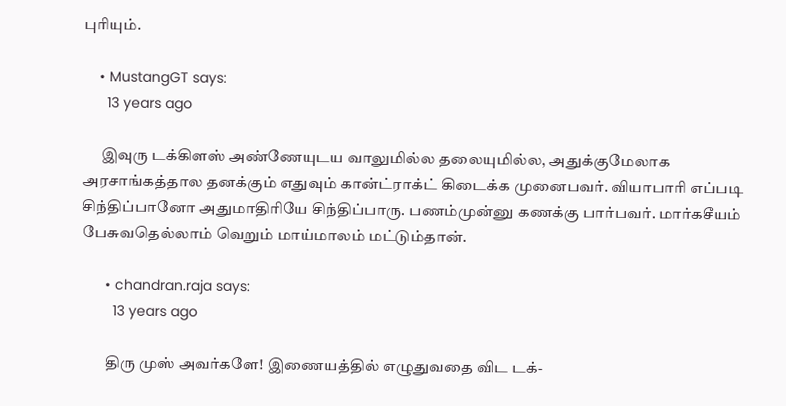புரியும்.

    • MustangGT says:
      13 years ago

      இவுரு டக்கிளஸ் அண்ணேயுடய வாலுமில்ல தலையுமில்ல, அதுக்குமேலாக அரசாங்கத்தால தனக்கும் எதுவும் கான்ட்ராக்ட் கிடைக்க முனைபவர். வியாபாரி எப்படி சிந்திப்பானோ அதுமாதிரியே சிந்திப்பாரு. பணம்முன்னு கணக்கு பார்பவர். மார்கசீயம் பேசுவதெல்லாம் வெறும் மாய்மாலம் மட்டும்தான்.

      • chandran.raja says:
        13 years ago

        திரு முஸ் அவர்களே! இணையத்தில் எழுதுவதை விட டக்-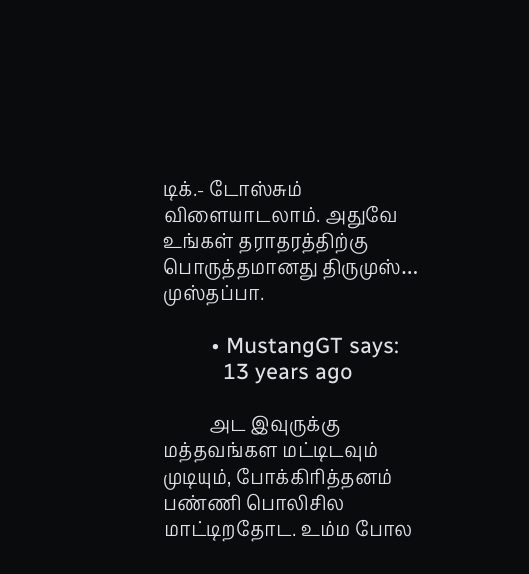டிக்.- டோஸ்சும் விளையாடலாம். அதுவே உங்கள் தராதரத்திற்கு பொருத்தமானது திருமுஸ்… முஸ்தப்பா.

        • MustangGT says:
          13 years ago

          அட இவுருக்கு மத்தவங்கள மட்டிடவும் முடியும், போக்கிரித்தனம் பண்ணி பொலிசில மாட்டிறதோட. உம்ம போல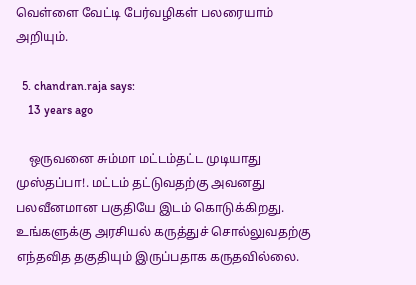வெள்ளை வேட்டி பேர்வழிகள் பலரையாம் அறியும்.

  5. chandran.raja says:
    13 years ago

    ஒருவனை சும்மா மட்டம்தட்ட முடியாது முஸ்தப்பா!. மட்டம் தட்டுவதற்கு அவனது பலவீனமான பகுதியே இடம் கொடுக்கிறது. உங்களுக்கு அரசியல் கருத்துச் சொல்லுவதற்கு எந்தவித தகுதியும் இருப்பதாக கருதவில்லை.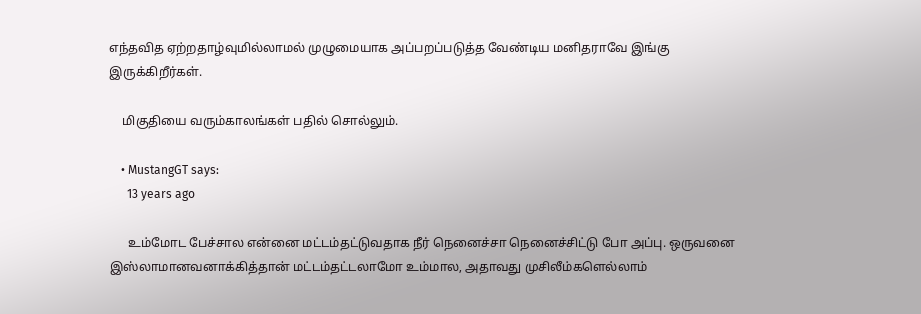எந்தவித ஏற்றதாழ்வுமில்லாமல் முழுமையாக அப்பறப்படுத்த வேண்டிய மனிதராவே இங்கு இருக்கிறீர்கள்.

    மிகுதியை வரும்காலங்கள் பதில் சொல்லும்.

    • MustangGT says:
      13 years ago

      உம்மோட பேச்சால என்னை மட்டம்தட்டுவதாக நீர் நெனைச்சா நெனைச்சிட்டு போ அப்பு. ஒருவனை இஸ்லாமானவனாக்கித்தான் மட்டம்தட்டலாமோ உம்மால, அதாவது முசிலீம்களெல்லாம்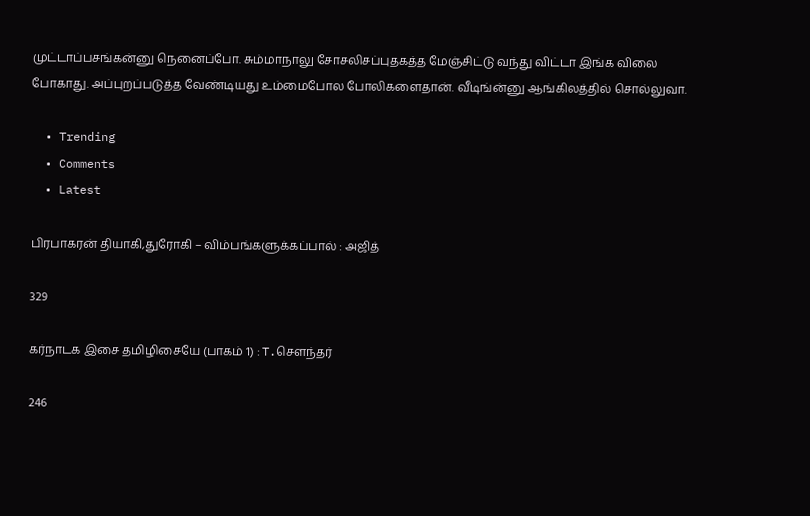முட்டாப்பசங்கன்னு நெனைப்போ. சும்மாநாலு சோசலிசப்புதகத்த மேஞ்சிட்டு வந்து விட்டா இங்க விலை போகாது. அப்புறப்படுத்த வேண்டியது உம்மைபோல போலிகளைதான். வீடிங்ன்னு ஆங்கிலத்தில் சொல்லுவா.

  • Trending
  • Comments
  • Latest

பிரபாகரன் தியாகி,துரோகி – விம்பங்களுக்கப்பால் : அஜித்

329

கர்நாடக இசை தமிழிசையே (பாகம் 1) : T.செளந்தர்

246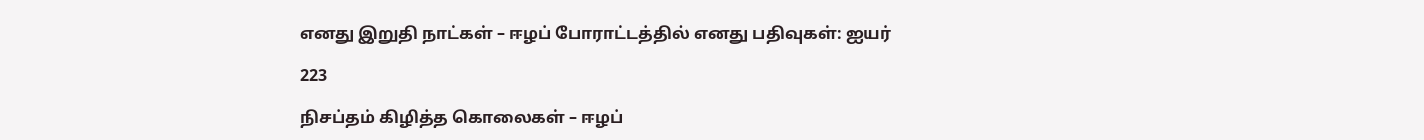எனது இறுதி நாட்கள் – ஈழப் போராட்டத்தில் எனது பதிவுகள்: ஐயர்

223

நிசப்தம் கிழித்த கொலைகள் – ஈழப்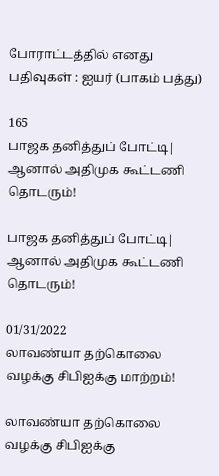போராட்டத்தில் எனது பதிவுகள் : ஐயர் (பாகம் பத்து)

165
பாஜக தனித்துப் போட்டி| ஆனால் அதிமுக கூட்டணி தொடரும்!

பாஜக தனித்துப் போட்டி| ஆனால் அதிமுக கூட்டணி தொடரும்!

01/31/2022
லாவண்யா தற்கொலை வழக்கு சிபிஐக்கு மாற்றம்!

லாவண்யா தற்கொலை வழக்கு சிபிஐக்கு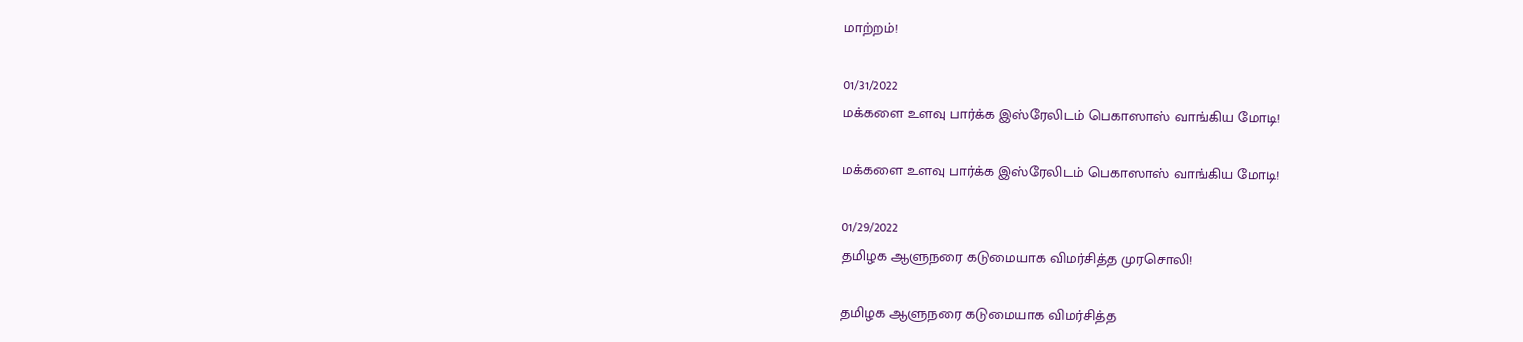மாற்றம்!

01/31/2022
மக்களை உளவு பார்க்க இஸ்ரேலிடம் பெகாஸாஸ் வாங்கிய மோடி!

மக்களை உளவு பார்க்க இஸ்ரேலிடம் பெகாஸாஸ் வாங்கிய மோடி!

01/29/2022
தமிழக ஆளுநரை கடுமையாக விமர்சித்த முரசொலி!

தமிழக ஆளுநரை கடுமையாக விமர்சித்த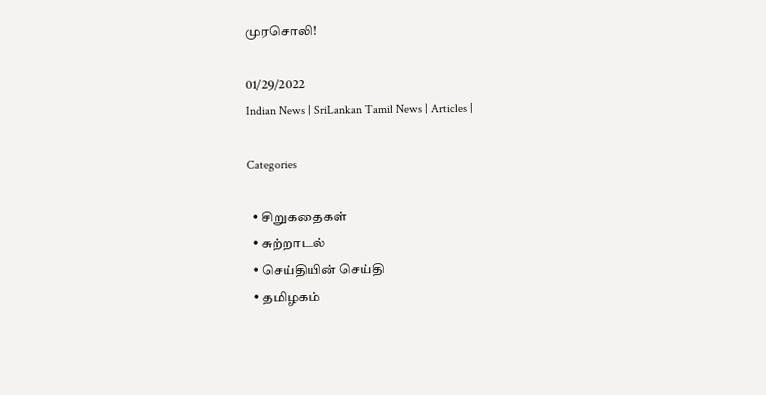முரசொலி!

01/29/2022
Indian News | SriLankan Tamil News | Articles |

Categories

  • சிறுகதைகள்
  • சுற்றாடல்
  • செய்தியின் செய்தி
  • தமிழகம்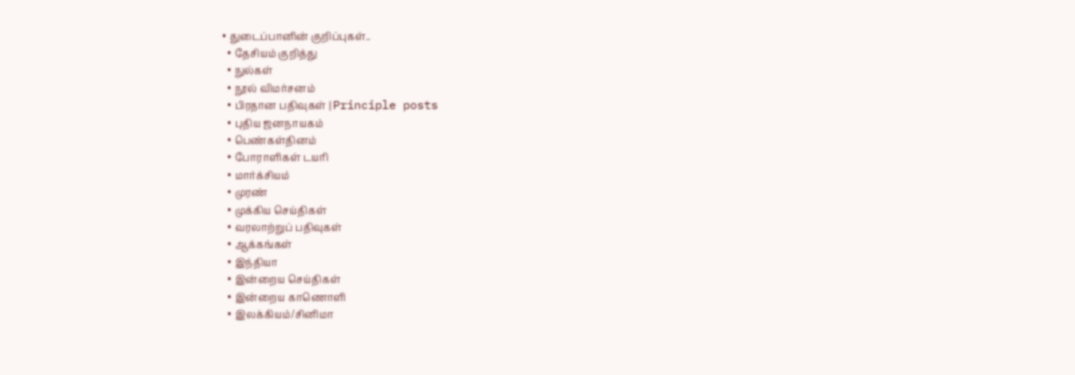• துடைப்பானின் குறிப்புகள்..
  • தேசியம் குறித்து
  • நுல்கள்
  • நூல் விமர்சனம்
  • பிரதான பதிவுகள் | Principle posts
  • புதிய ஜனநாயகம்
  • பெண்கள்தினம்
  • போராளிகள் டயரி
  • மார்க்சியம்
  • முரண்
  • முக்கிய செய்திகள்
  • வரலாற்றுப் பதிவுகள்
  • ஆக்கங்கள்
  • இந்தியா
  • இன்றைய செய்திகள்
  • இன்றைய காணொளி
  • இலக்கியம்/சினிமா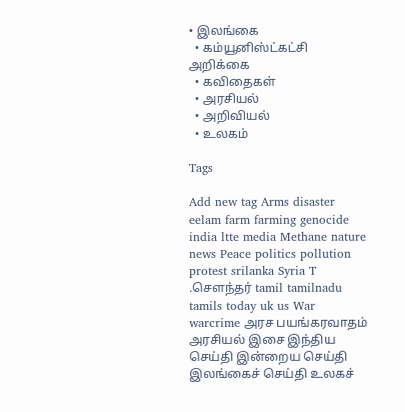• இலங்கை
  • கம்யூனிஸ்ட்கட்சி அறிக்கை
  • கவிதைகள்
  • அரசியல்
  • அறிவியல்
  • உலகம்

Tags

Add new tag Arms disaster eelam farm farming genocide india ltte media Methane nature news Peace politics pollution protest srilanka Syria T .சௌந்தர் tamil tamilnadu tamils today uk us War warcrime அரச பயங்கரவாதம் அரசியல் இசை இந்திய செய்தி இன்றைய செய்தி இலங்கைச் செய்தி உலகச்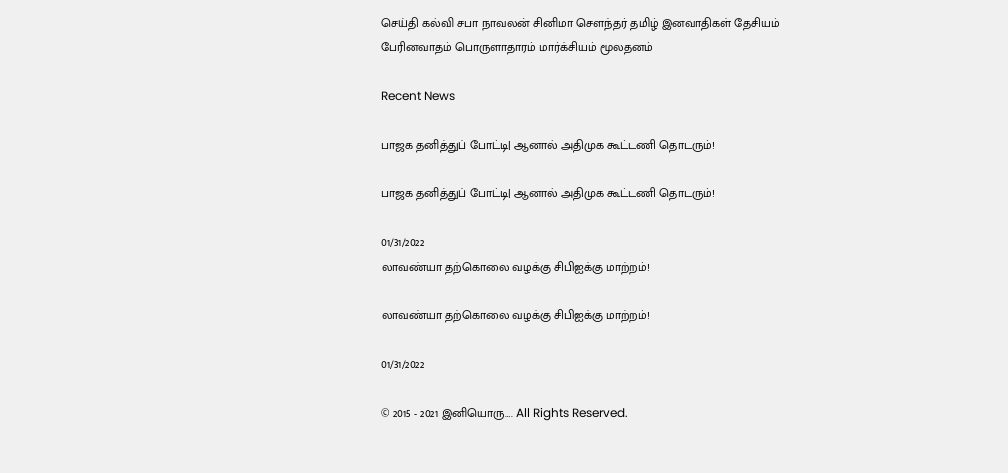செய்தி கல்வி சபா நாவலன் சினிமா சௌந்தர் தமிழ் இனவாதிகள் தேசியம் பேரினவாதம் பொருளாதாரம் மார்க்சியம் மூலதனம்

Recent News

பாஜக தனித்துப் போட்டி| ஆனால் அதிமுக கூட்டணி தொடரும்!

பாஜக தனித்துப் போட்டி| ஆனால் அதிமுக கூட்டணி தொடரும்!

01/31/2022
லாவண்யா தற்கொலை வழக்கு சிபிஐக்கு மாற்றம்!

லாவண்யா தற்கொலை வழக்கு சிபிஐக்கு மாற்றம்!

01/31/2022

© 2015 - 2021 இனியொரு…. All Rights Reserved.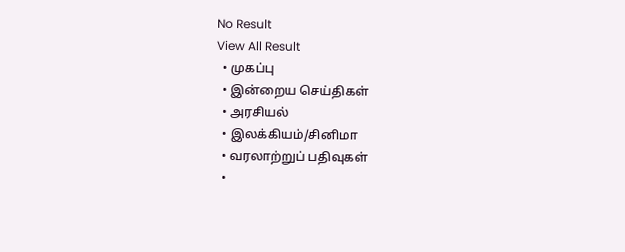No Result
View All Result
  • முகப்பு
  • இன்றைய செய்திகள்
  • அரசியல்
  • இலக்கியம்/சினிமா
  • வரலாற்றுப் பதிவுகள்
  •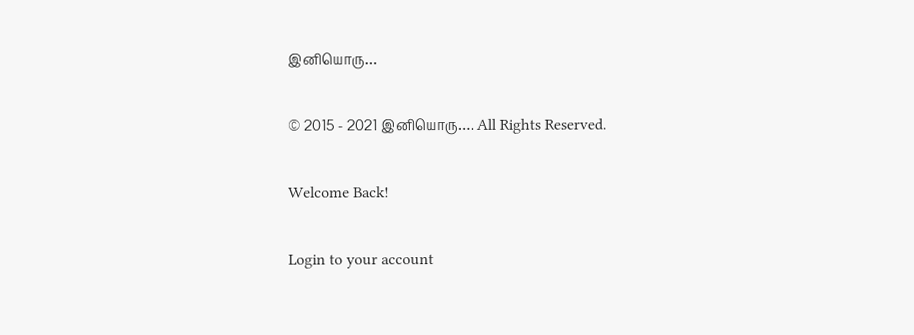இனியொரு…

© 2015 - 2021 இனியொரு…. All Rights Reserved.

Welcome Back!

Login to your account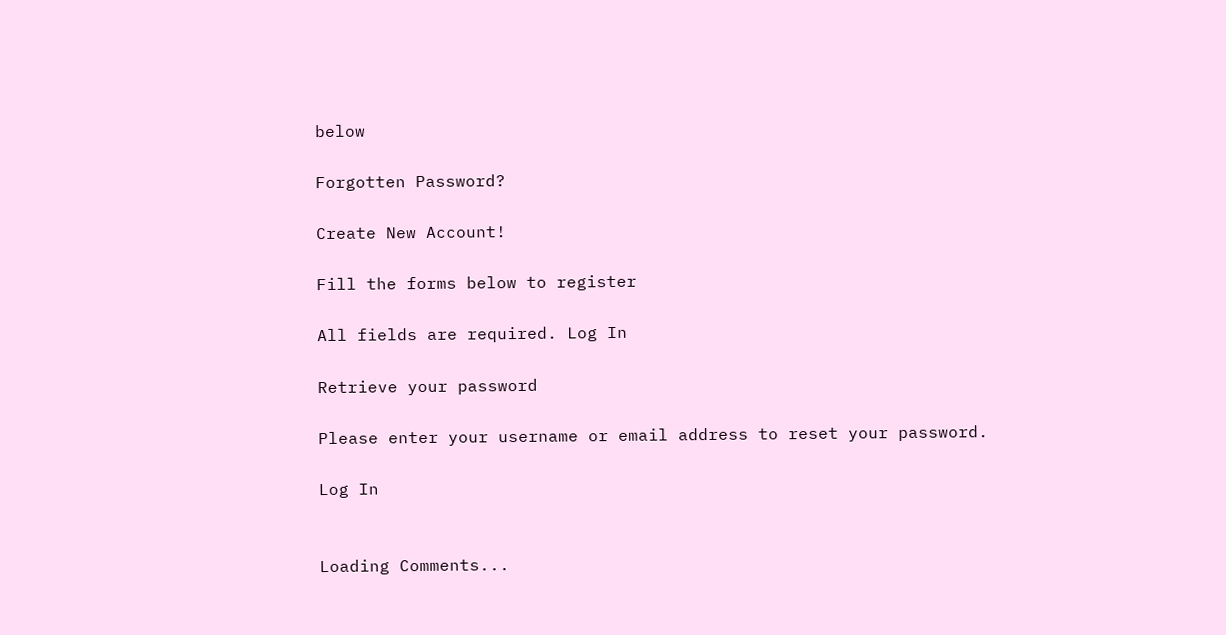below

Forgotten Password?

Create New Account!

Fill the forms below to register

All fields are required. Log In

Retrieve your password

Please enter your username or email address to reset your password.

Log In


Loading Comments...